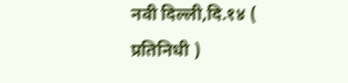नवी दिल्ली,दि.१४ ( प्रतिनिधी )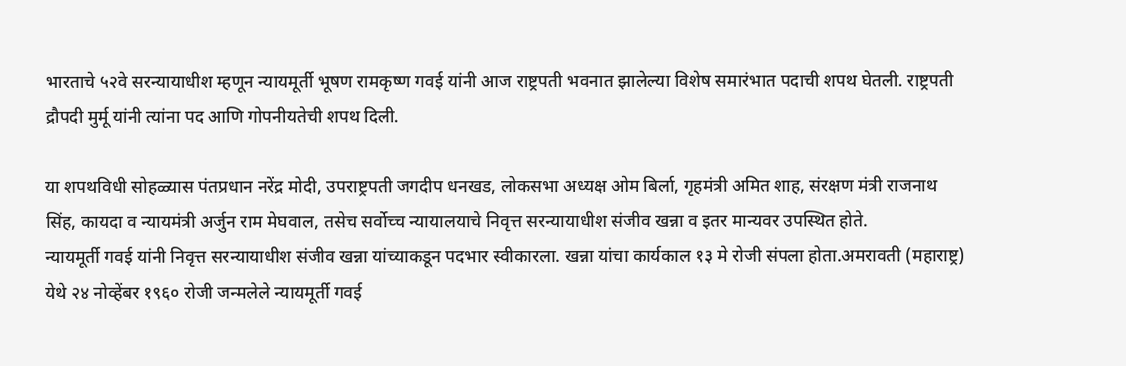भारताचे ५२वे सरन्यायाधीश म्हणून न्यायमूर्ती भूषण रामकृष्ण गवई यांनी आज राष्ट्रपती भवनात झालेल्या विशेष समारंभात पदाची शपथ घेतली. राष्ट्रपती द्रौपदी मुर्मू यांनी त्यांना पद आणि गोपनीयतेची शपथ दिली.

या शपथविधी सोहळ्यास पंतप्रधान नरेंद्र मोदी, उपराष्ट्रपती जगदीप धनखड, लोकसभा अध्यक्ष ओम बिर्ला, गृहमंत्री अमित शाह, संरक्षण मंत्री राजनाथ सिंह, कायदा व न्यायमंत्री अर्जुन राम मेघवाल, तसेच सर्वोच्च न्यायालयाचे निवृत्त सरन्यायाधीश संजीव खन्ना व इतर मान्यवर उपस्थित होते.
न्यायमूर्ती गवई यांनी निवृत्त सरन्यायाधीश संजीव खन्ना यांच्याकडून पदभार स्वीकारला. खन्ना यांचा कार्यकाल १३ मे रोजी संपला होता.अमरावती (महाराष्ट्र) येथे २४ नोव्हेंबर १९६० रोजी जन्मलेले न्यायमूर्ती गवई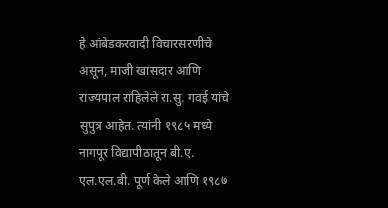हे आंबेडकरवादी विचारसरणीचे असून, माजी खासदार आणि राज्यपाल राहिलेले रा.सु. गवई यांचे सुपुत्र आहेत. त्यांनी १९८५ मध्ये नागपूर विद्यापीठातून बी.ए. एल.एल.बी. पूर्ण केले आणि १९८७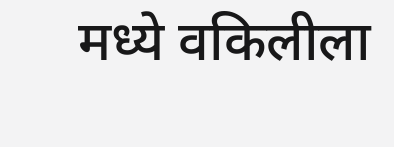मध्ये वकिलीला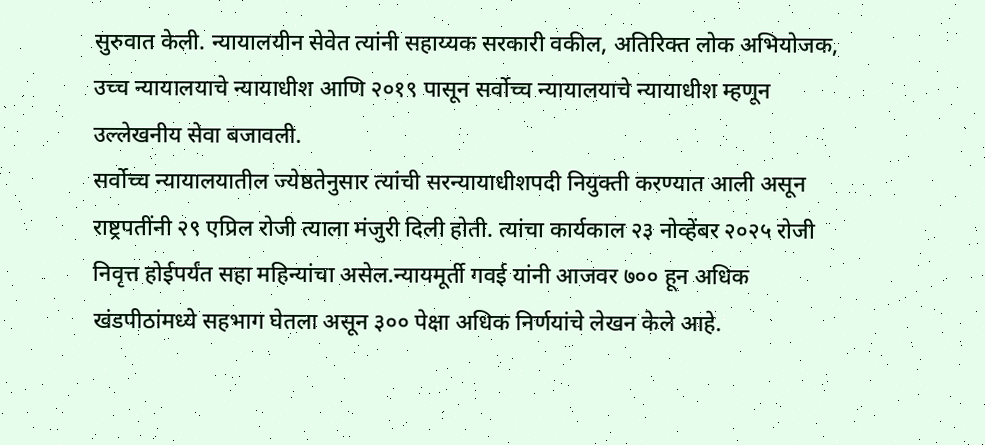सुरुवात केली. न्यायालयीन सेवेत त्यांनी सहाय्यक सरकारी वकील, अतिरिक्त लोक अभियोजक, उच्च न्यायालयाचे न्यायाधीश आणि २०१९ पासून सर्वोच्च न्यायालयाचे न्यायाधीश म्हणून उल्लेखनीय सेवा बजावली.
सर्वोच्च न्यायालयातील ज्येष्ठतेनुसार त्यांची सरन्यायाधीशपदी नियुक्ती करण्यात आली असून राष्ट्रपतींनी २९ एप्रिल रोजी त्याला मंजुरी दिली होती. त्यांचा कार्यकाल २३ नोव्हेंबर २०२५ रोजी निवृत्त होईपर्यंत सहा महिन्यांचा असेल.न्यायमूर्ती गवई यांनी आजवर ७०० हून अधिक खंडपीठांमध्ये सहभाग घेतला असून ३०० पेक्षा अधिक निर्णयांचे लेखन केले आहे.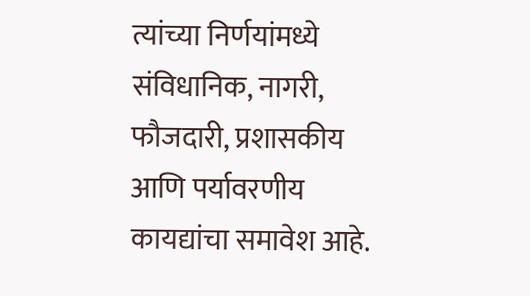त्यांच्या निर्णयांमध्ये संविधानिक, नागरी, फौजदारी, प्रशासकीय आणि पर्यावरणीय कायद्यांचा समावेश आहे.